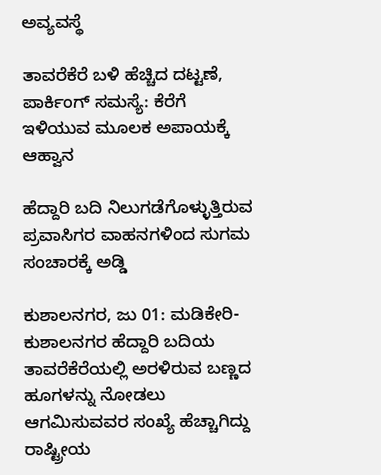ಅವ್ಯವಸ್ಥೆ

ತಾವರೆಕೆರೆ ಬಳಿ ಹೆಚ್ಚಿದ ದಟ್ಟಣೆ, ಪಾರ್ಕಿಂಗ್ ಸಮಸ್ಯೆ: ಕೆರೆಗೆ ಇಳಿಯುವ ಮೂಲಕ‌ ಅಪಾಯಕ್ಕೆ ಆಹ್ವಾನ

ಹೆದ್ದಾರಿ ಬದಿ ನಿಲುಗಡೆಗೊಳ್ಳುತ್ತಿರುವ ಪ್ರವಾಸಿಗರ ವಾಹನಗಳಿಂದ ಸುಗಮ ಸಂಚಾರಕ್ಕೆ ಅಡ್ಡಿ

ಕುಶಾಲನಗರ, ಜು 01: ಮಡಿಕೇರಿ-ಕುಶಾಲನಗರ ಹೆದ್ದಾರಿ‌ ಬದಿಯ ತಾವರೆಕೆರೆಯಲ್ಲಿ ಅರಳಿರುವ ಬಣ್ಣದ ಹೂಗಳನ್ನು ನೋಡಲು ಆಗಮಿಸುವವರ ಸಂಖ್ಯೆ ಹೆಚ್ಚಾಗಿದ್ದು ರಾಷ್ಟ್ರೀಯ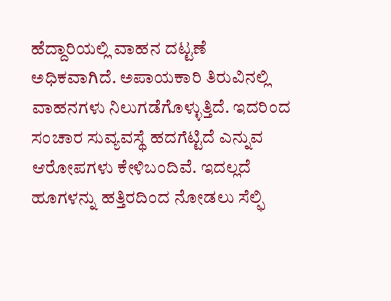ಹೆದ್ದಾರಿಯಲ್ಲಿ ವಾಹನ ದಟ್ಟಣೆ ಅಧಿಕವಾಗಿದೆ. ಅಪಾಯಕಾರಿ ತಿರುವಿನಲ್ಲಿ ವಾಹನಗಳು‌ ನಿಲುಗಡೆಗೊಳ್ಳುತ್ತಿದೆ. ಇದರಿಂದ ಸಂಚಾರ ಸುವ್ಯವಸ್ಥೆ ಹದಗೆಟ್ಟಿದೆ ಎನ್ನುವ ಆರೋಪಗಳು ಕೇಳಿಬಂದಿವೆ. ಇದಲ್ಲದೆ ಹೂಗಳನ್ನು ಹತ್ತಿರದಿಂದ ನೋಡಲು ಸೆಲ್ಫಿ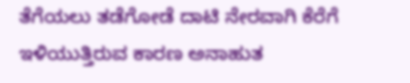ತೆಗೆಯಲು ತಡೆಗೋಡೆ ದಾಟಿ ನೇರವಾಗಿ ಕೆರೆಗೆ ಇಳಿಯುತ್ತಿರುವ ಕಾರಣ ಅನಾಹುತ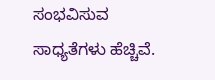ಸಂಭವಿಸುವ ಸಾಧ್ಯತೆಗಳು ಹೆಚ್ಚಿವೆ.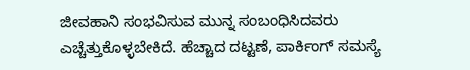ಜೀವಹಾನಿ ಸಂಭವಿಸುವ ಮುನ್ನ ಸಂಬಂಧಿಸಿದವರು ಎಚ್ಚೆತ್ತುಕೊಳ್ಳಬೇಕಿದೆ. ಹೆಚ್ಚಾದ ದಟ್ಟಣೆ, ಪಾರ್ಕಿಂಗ್ ಸಮಸ್ಯೆ‌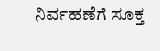ನಿರ್ವಹಣೆಗೆ ಸೂಕ್ತ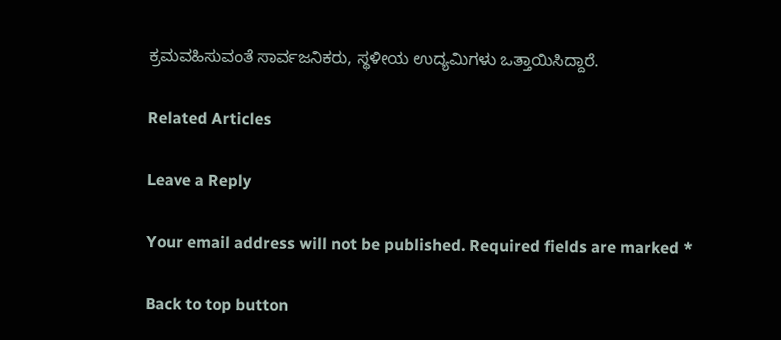ಕ್ರಮವಹಿಸುವಂತೆ ಸಾರ್ವಜನಿಕರು, ಸ್ಥಳೀಯ ಉದ್ಯಮಿಗಳು ಒತ್ತಾಯಿಸಿದ್ದಾರೆ.

Related Articles

Leave a Reply

Your email address will not be published. Required fields are marked *

Back to top button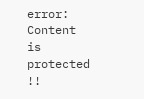error: Content is protected !!